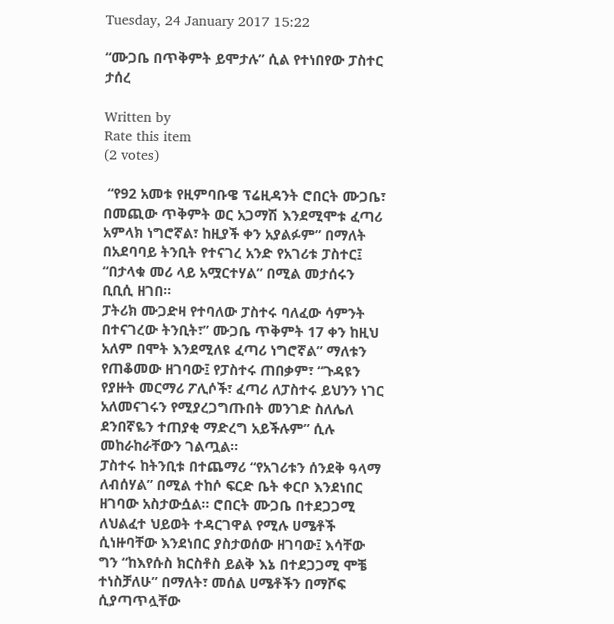Tuesday, 24 January 2017 15:22

“ሙጋቤ በጥቅምት ይሞታሉ” ሲል የተነበየው ፓስተር ታሰረ

Written by
Rate this item
(2 votes)

 “የ92 አመቱ የዚምባቡዌ ፕሬዚዳንት ሮበርት ሙጋቤ፣ በመጪው ጥቅምት ወር አጋማሽ እንደሚሞቱ ፈጣሪ አምላክ ነግሮኛል፣ ከዚያች ቀን አያልፉም” በማለት በአደባባይ ትንቢት የተናገረ አንድ የአገሪቱ ፓስተር፤ “በታላቁ መሪ ላይ አሟርተሃል” በሚል መታሰሩን ቢቢሲ ዘገበ፡፡
ፓትሪክ ሙጋድዛ የተባለው ፓስተሩ ባለፈው ሳምንት በተናገረው ትንቢት፣” ሙጋቤ ጥቅምት 17 ቀን ከዚህ አለም በሞት እንደሚለዩ ፈጣሪ ነግሮኛል” ማለቱን የጠቆመው ዘገባው፤ የፓስተሩ ጠበቃም፣ “ጉዳዩን የያዙት መርማሪ ፖሊሶች፣ ፈጣሪ ለፓስተሩ ይህንን ነገር አለመናገሩን የሚያረጋግጡበት መንገድ ስለሌለ ደንበኛዬን ተጠያቂ ማድረግ አይችሉም” ሲሉ መከራከራቸውን ገልጧል፡፡
ፓስተሩ ከትንቢቱ በተጨማሪ “የአገሪቱን ሰንደቅ ዓላማ ለብሰሃል” በሚል ተከሶ ፍርድ ቤት ቀርቦ እንደነበር ዘገባው አስታውሷል፡፡ ሮበርት ሙጋቤ በተደጋጋሚ ለህልፈተ ህይወት ተዳርገዋል የሚሉ ሀሜቶች ሲነዙባቸው እንደነበር ያስታወሰው ዘገባው፤ እሳቸው ግን “ከእየሱስ ክርስቶስ ይልቅ እኔ በተደጋጋሚ ሞቼ ተነስቻለሁ” በማለት፣ መሰል ሀሜቶችን በማሾፍ ሲያጣጥሏቸው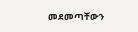መደመጣቸውን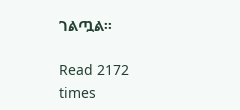ገልጧል፡፡

Read 2172 times